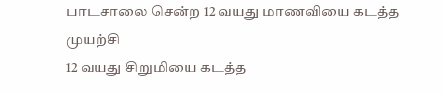பாடசாலை சென்ற 12 வயது மாணவியை கடத்த முயற்சி
12 வயது சிறுமியை கடத்த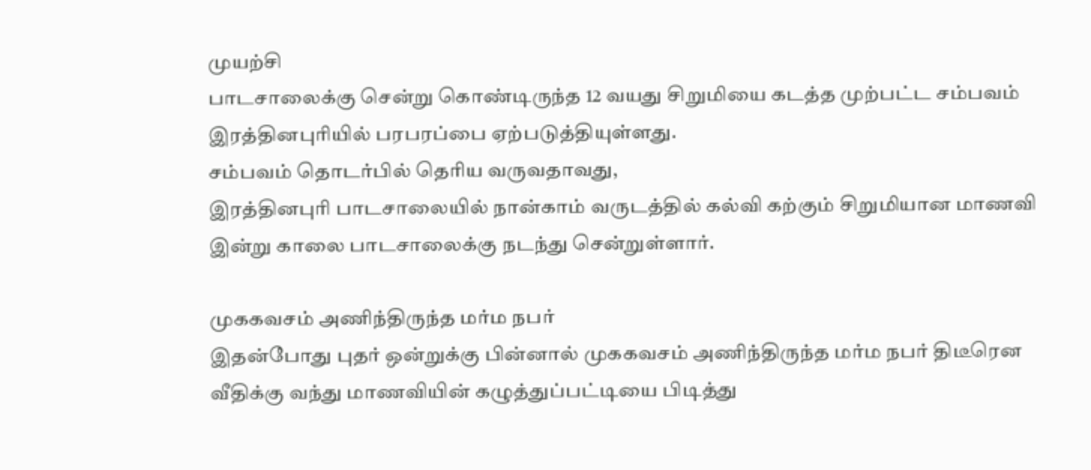முயற்சி
பாடசாலைக்கு சென்று கொண்டிருந்த 12 வயது சிறுமியை கடத்த முற்பட்ட சம்பவம் இரத்தினபுரியில் பரபரப்பை ஏற்படுத்தியுள்ளது.
சம்பவம் தொடர்பில் தெரிய வருவதாவது,
இரத்தினபுரி பாடசாலையில் நான்காம் வருடத்தில் கல்வி கற்கும் சிறுமியான மாணவி இன்று காலை பாடசாலைக்கு நடந்து சென்றுள்ளார்.

முககவசம் அணிந்திருந்த மர்ம நபர்
இதன்போது புதர் ஒன்றுக்கு பின்னால் முககவசம் அணிந்திருந்த மர்ம நபர் திடீரென வீதிக்கு வந்து மாணவியின் கழுத்துப்பட்டியை பிடித்து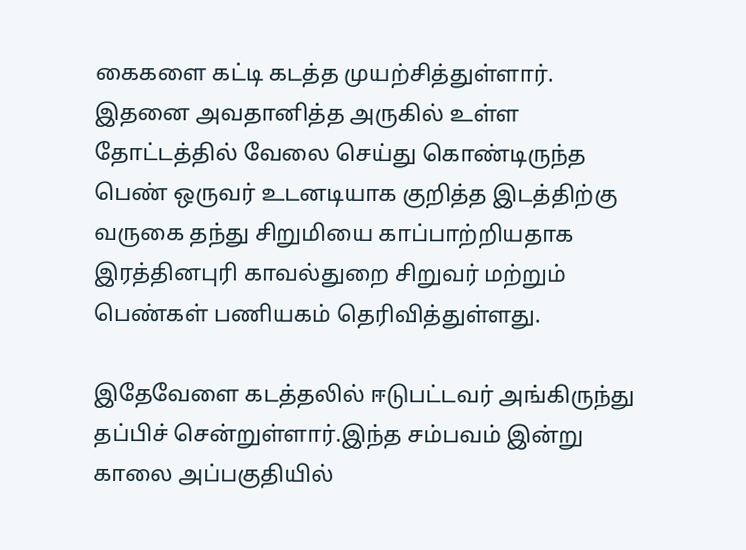கைகளை கட்டி கடத்த முயற்சித்துள்ளார்.
இதனை அவதானித்த அருகில் உள்ள தோட்டத்தில் வேலை செய்து கொண்டிருந்த பெண் ஒருவர் உடனடியாக குறித்த இடத்திற்கு வருகை தந்து சிறுமியை காப்பாற்றியதாக இரத்தினபுரி காவல்துறை சிறுவர் மற்றும் பெண்கள் பணியகம் தெரிவித்துள்ளது.

இதேவேளை கடத்தலில் ஈடுபட்டவர் அங்கிருந்து தப்பிச் சென்றுள்ளார்.இந்த சம்பவம் இன்று காலை அப்பகுதியில்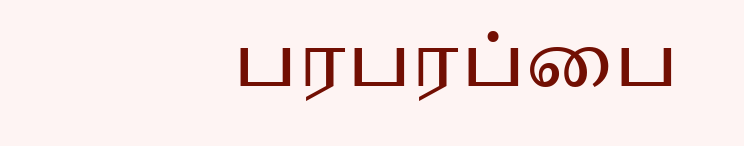பரபரப்பை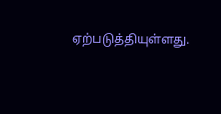ஏற்படுத்தியுள்ளது.